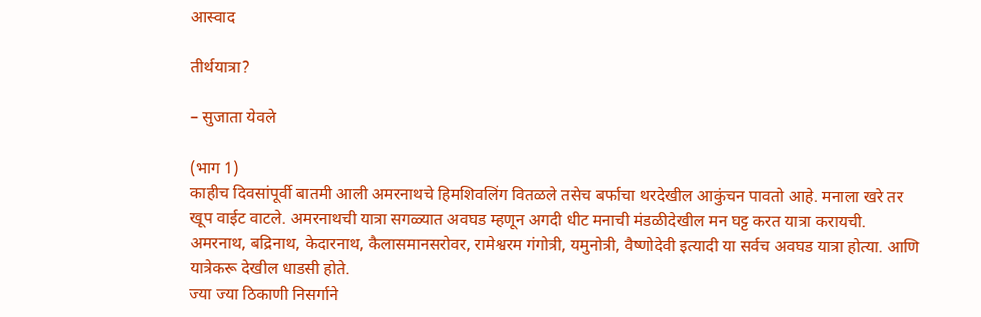आस्वाद

तीर्थयात्रा?

– सुजाता येवले

(भाग 1)
काहीच दिवसांपूर्वी बातमी आली अमरनाथचे हिमशिवलिंग वितळले तसेच बर्फाचा थरदेखील आकुंचन पावतो आहे. मनाला खरे तर खूप वाईट वाटले. अमरनाथची यात्रा सगळ्यात अवघड म्हणून अगदी धीट मनाची मंडळीदेखील मन घट्ट करत यात्रा करायची. अमरनाथ, बद्रिनाथ, केदारनाथ, कैलासमानसरोवर, रामेश्वरम गंगोत्री, यमुनोत्री, वैष्णोदेवी इत्यादी या सर्वच अवघड यात्रा होत्या. आणि यात्रेकरू देखील धाडसी होते.
ज्या ज्या ठिकाणी निसर्गाने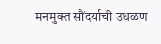मनमुक्त सौंदर्याची उधळण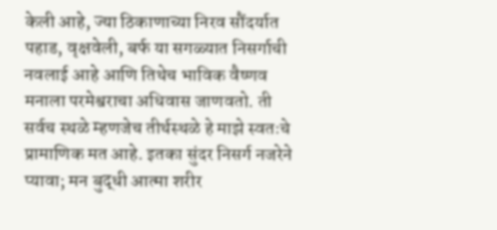केली आहे, ज्या ठिकाणाच्या निरव सौंदर्यात पहाड, वृक्षवेली, बर्फ या सगळ्यात निसर्गाची नवलाई आहे आणि तिथेच भाविक वैष्णव मनाला परमेश्वराचा अधिवास जाणवतो. ती सर्वच स्थळे म्हणजेच तीर्थस्थळे हे माझे स्वतःचे प्रामाणिक मत आहे. इतका सुंदर निसर्ग नजरेने प्यावा; मन बुद्धी आत्मा शरीर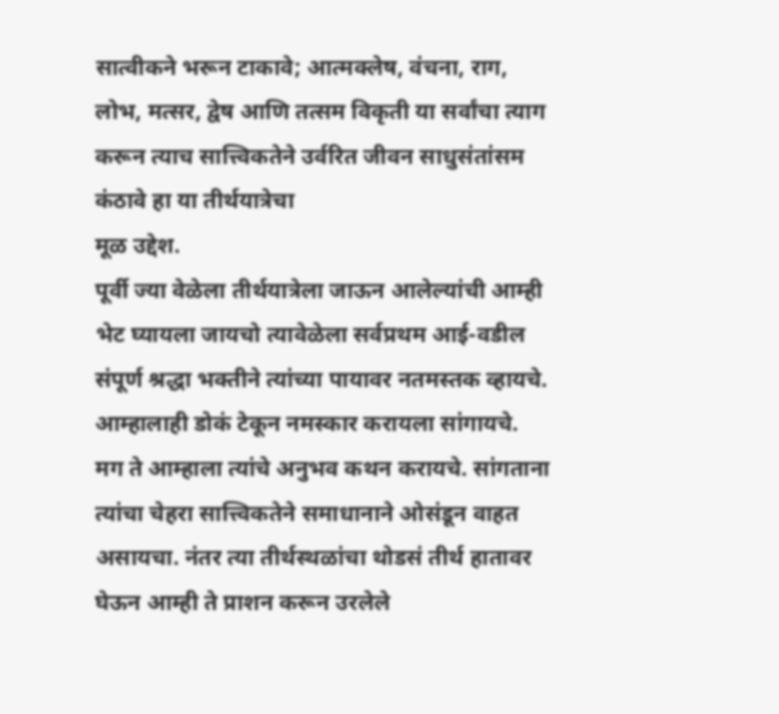सात्वीकने भरून टाकावे; आत्मक्लेष, वंचना, राग, लोभ, मत्सर, द्वेष आणि तत्सम विकृती या सर्वांचा त्याग करून त्याच सात्त्विकतेने उर्वरित जीवन साधुसंतांसम कंठावे हा या तीर्थयात्रेचा
मूळ उद्देश.
पूर्वी ज्या वेळेला तीर्थयात्रेला जाऊन आलेल्यांची आम्ही भेट घ्यायला जायचो त्यावेळेला सर्वप्रथम आई-वडील संपूर्ण श्रद्धा भक्तीने त्यांच्या पायावर नतमस्तक व्हायचे. आम्हालाही डोकं टेकून नमस्कार करायला सांगायचे. मग ते आम्हाला त्यांचे अनुभव कथन करायचे. सांगताना त्यांचा चेहरा सात्त्विकतेने समाधानाने ओसंडून वाहत असायचा. नंतर त्या तीर्थस्थळांचा थोडसं तीर्थ हातावर घेऊन आम्ही ते प्राशन करून उरलेले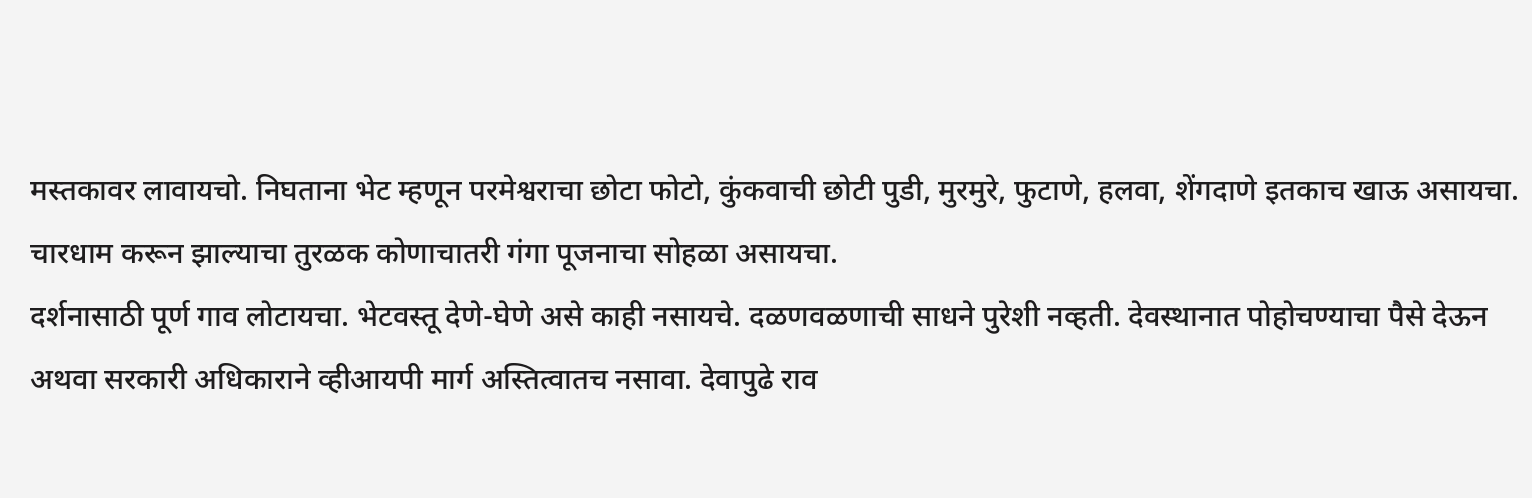मस्तकावर लावायचो. निघताना भेट म्हणून परमेश्वराचा छोटा फोटो, कुंकवाची छोटी पुडी, मुरमुरे, फुटाणे, हलवा, शेंगदाणे इतकाच खाऊ असायचा. चारधाम करून झाल्याचा तुरळक कोणाचातरी गंगा पूजनाचा सोहळा असायचा.
दर्शनासाठी पूर्ण गाव लोटायचा. भेटवस्तू देणे-घेणे असे काही नसायचे. दळणवळणाची साधने पुरेशी नव्हती. देवस्थानात पोहोचण्याचा पैसे देऊन अथवा सरकारी अधिकाराने व्हीआयपी मार्ग अस्तित्वातच नसावा. देवापुढे राव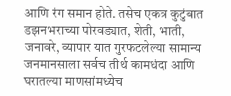आणि रंग समान होते. तसेच एकत्र कुटुंबात डझनभराच्या पोरवड्यात, शेती, भाती, जनावरे, व्यापार यात गुरफटलेल्या सामान्य जनमानसाला सर्वच तीर्थ कामधंदा आणि घरातल्या माणसांमध्येच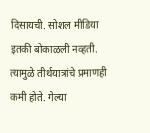दिसायची. सोशल मीडिया इतकी बोकाळली नव्हती. त्यामुळे तीर्थयात्रांचे प्रमाणही कमी होते. गेल्या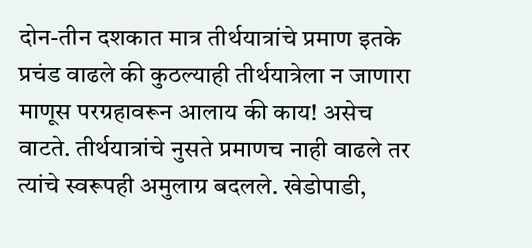दोन-तीन दशकात मात्र तीर्थयात्रांचे प्रमाण इतके प्रचंड वाढले की कुठल्याही तीर्थयात्रेला न जाणारा माणूस परग्रहावरून आलाय की काय! असेच वाटते. तीर्थयात्रांचे नुसते प्रमाणच नाही वाढले तर त्यांचे स्वरूपही अमुलाग्र बदलले. खेडोपाडी,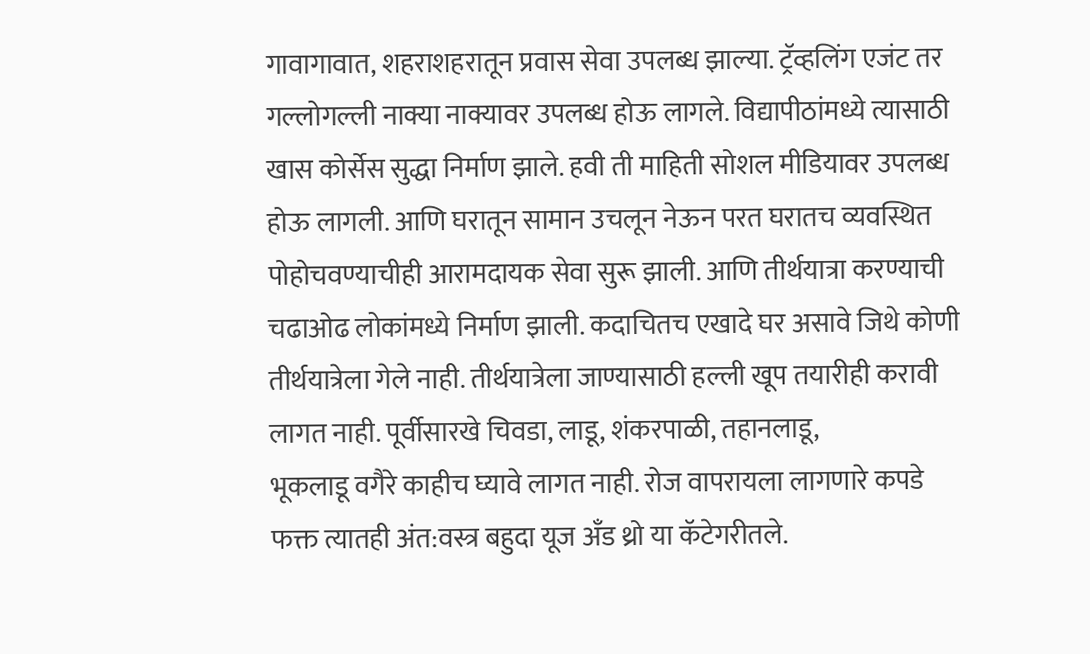गावागावात, शहराशहरातून प्रवास सेवा उपलब्ध झाल्या. ट्रॅव्हलिंग एजंट तर गल्लोगल्ली नाक्या नाक्यावर उपलब्ध होऊ लागले. विद्यापीठांमध्ये त्यासाठी खास कोर्सेस सुद्धा निर्माण झाले. हवी ती माहिती सोशल मीडियावर उपलब्ध होऊ लागली. आणि घरातून सामान उचलून नेऊन परत घरातच व्यवस्थित पोहोचवण्याचीही आरामदायक सेवा सुरू झाली. आणि तीर्थयात्रा करण्याची चढाओढ लोकांमध्ये निर्माण झाली. कदाचितच एखादे घर असावे जिथे कोणी तीर्थयात्रेला गेले नाही. तीर्थयात्रेला जाण्यासाठी हल्ली खूप तयारीही करावी लागत नाही. पूर्वीसारखे चिवडा, लाडू, शंकरपाळी, तहानलाडू,
भूकलाडू वगैरे काहीच घ्यावे लागत नाही. रोज वापरायला लागणारे कपडे फक्त त्यातही अंत:वस्त्र बहुदा यूज अँड थ्रो या कॅटेगरीतले.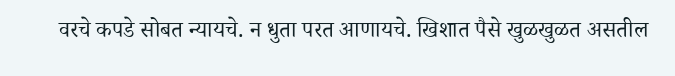वरचे कपडे सोबत न्यायचे. न धुता परत आणायचे. खिशात पैसे खुळखुळत असतील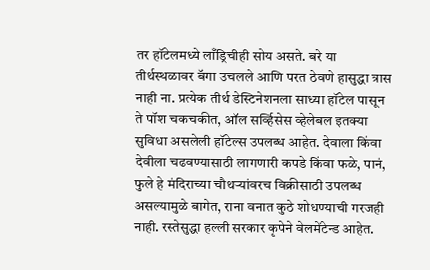तर हॉटेलमध्ये लाँड्रिचीही सोय असते. बरे या तीर्थस्थळावर बॅगा उचलले आणि परत ठेवणे हासुद्धा त्रास नाही ना. प्रत्येक तीर्थ डेस्टिनेशनला साध्या हॉटेल पासून ते पॉश चकचकीत, ऑल सर्व्हिसेस व्हेलेबल इतक्या सुविधा असलेली हॉटेल्स उपलब्ध आहेत. देवाला किंवा देवीला चढवण्यासाठी लागणारी कपडे किंवा फळे, पानं, फुले हे मंदिराच्या चौथर्‍यांवरच विक्रीसाठी उपलब्ध असल्यामुळे बागेत, राना वनात कुठे शोधण्याची गरजही नाही. रस्तेसुद्धा हल्ली सरकार कृपेने वेलमेंटेन्ड आहेत.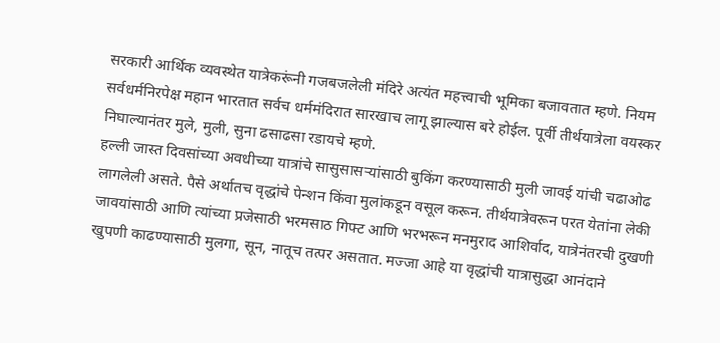सरकारी आर्थिक व्यवस्थेत यात्रेकरूंनी गजबजलेली मंदिरे अत्यंत महत्त्वाची भूमिका बजावतात म्हणे. नियम सर्वधर्मनिरपेक्ष महान भारतात सर्वच धर्ममंदिरात सारखाच लागू झाल्यास बरे होईल. पूर्वी तीर्थयात्रेला वयस्कर निघाल्यानंतर मुले, मुली, सुना ढसाढसा रडायचे म्हणे.
हल्ली जास्त दिवसांच्या अवधीच्या यात्रांचे सासुसासर्‍यांसाठी बुकिंग करण्यासाठी मुली जावई यांची चढाओढ लागलेली असते. पैसे अर्थातच वृद्धांचे पेन्शन किंवा मुलांकडून वसूल करून. तीर्थयात्रेवरून परत येतांना लेकी जावयांसाठी आणि त्यांच्या प्रजेसाठी भरमसाठ गिफ्ट आणि भरभरून मनमुराद आशिर्वाद, यात्रेनंतरची दुखणी खुपणी काढण्यासाठी मुलगा, सून, नातूच तत्पर असतात. मज्जा आहे या वृद्धांची यात्रासुद्धा आनंदाने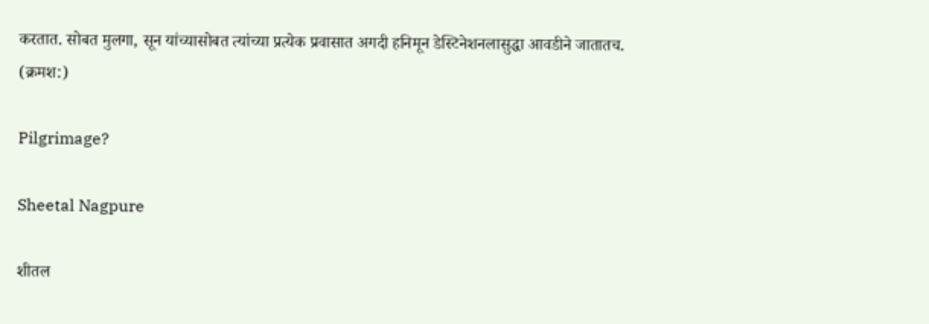करतात. सोबत मुलगा, सून यांच्यासोबत त्यांच्या प्रत्येक प्रवासात अगदी हनिमून डेस्टिनेशनलासुद्धा आवडीने जातातच.
(क्रमश:)

Pilgrimage?

Sheetal Nagpure

शीतल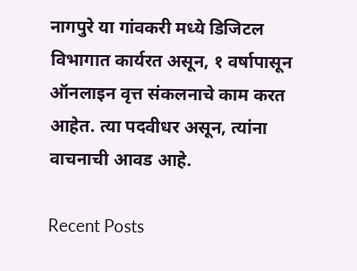नागपुरे या गांवकरी मध्ये डिजिटल विभागात कार्यरत असून, १ वर्षापासून ऑनलाइन वृत्त संकलनाचे काम करत आहेत. त्या पदवीधर असून, त्यांना वाचनाची आवड आहे.

Recent Posts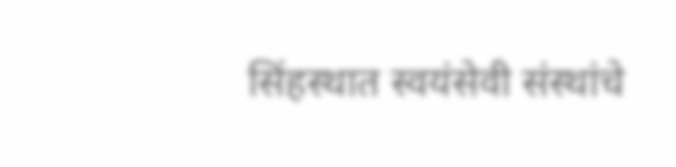सिंहस्थात स्वयंसेवी संस्थांचे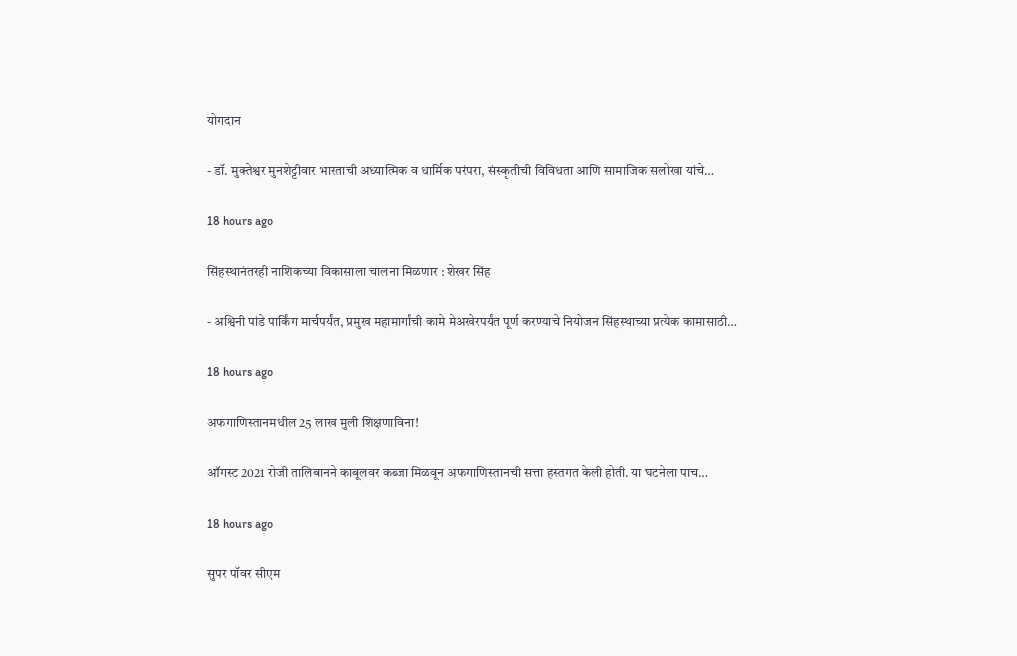योगदान

- डॉ. मुक्तेश्वर मुनशेट्टीवार भारताची अध्यात्मिक व धार्मिक परंपरा, संस्कृतीची विविधता आणि सामाजिक सलोखा यांचे…

18 hours ago

सिंहस्थानंतरही नाशिकच्या विकासाला चालना मिळणार : शेखर सिंह

- अश्विनी पांडे पार्किंग मार्चपर्यंत, प्रमुख महामार्गांची कामे मेअखेरपर्यंत पूर्ण करण्याचे नियोजन सिंहस्थाच्या प्रत्येक कामासाठी…

18 hours ago

अफगाणिस्तानमधील 25 लाख मुली शिक्षणाविना!

ऑगस्ट 2021 रोजी तालिबानने काबूलवर कब्जा मिळवून अफगाणिस्तानची सत्ता हस्तगत केली होती. या घटनेला पाच…

18 hours ago

सुपर पॉवर सीएम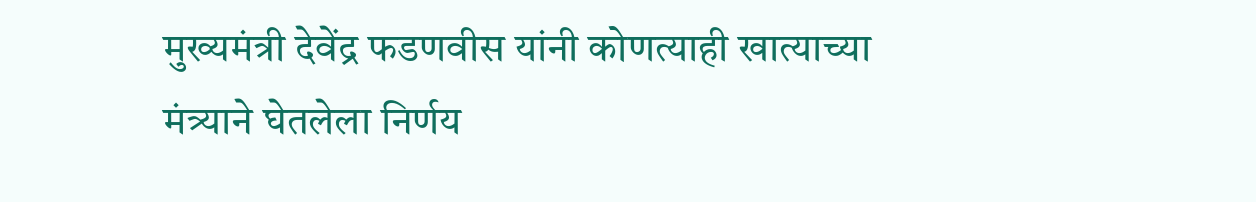मुख्यमंत्री देवेंद्र फडणवीस यांनी कोणत्याही खात्याच्या मंत्र्याने घेतलेला निर्णय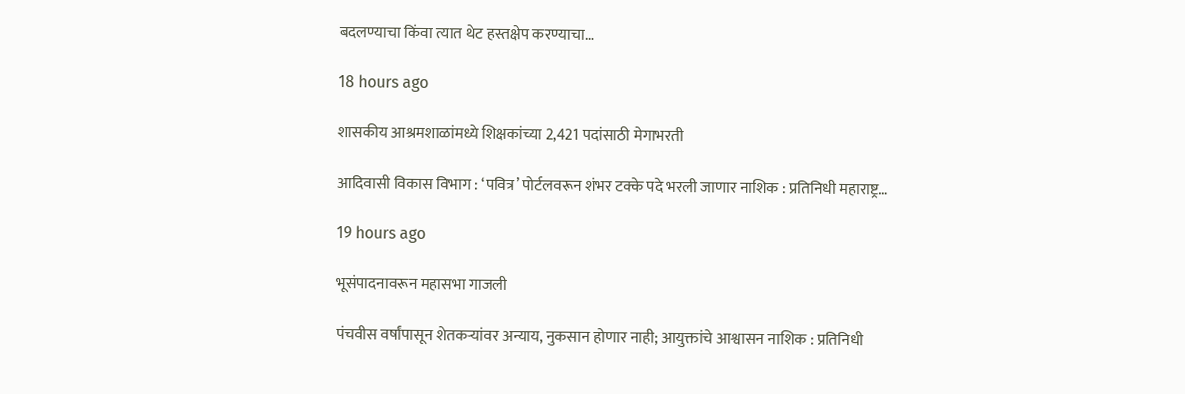बदलण्याचा किंवा त्यात थेट हस्तक्षेप करण्याचा…

18 hours ago

शासकीय आश्रमशाळांमध्ये शिक्षकांच्या 2,421 पदांसाठी मेगाभरती

आदिवासी विकास विभाग : ‘पवित्र’ पोर्टलवरून शंभर टक्के पदे भरली जाणार नाशिक : प्रतिनिधी महाराष्ट्र…

19 hours ago

भूसंपादनावरून महासभा गाजली

पंचवीस वर्षांपासून शेतकर्‍यांवर अन्याय, नुकसान होणार नाही; आयुक्तांचे आश्वासन नाशिक : प्रतिनिधी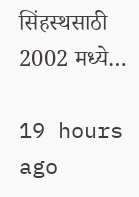सिंहस्थसाठी 2002 मध्ये…

19 hours ago